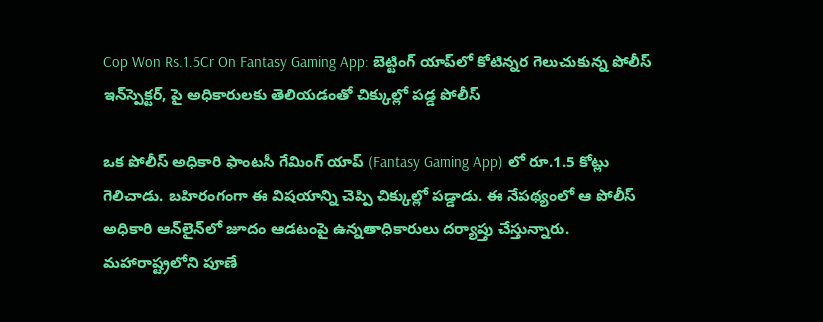Cop Won Rs.1.5Cr On Fantasy Gaming App: బెట్టింగ్‌ యాప్‌లో కోటిన్నర గెలుచుకున్న పోలీస్ ఇన్‌స్పెక్టర్, పై అధికారులకు తెలియడంతో చిక్కుల్లో పడ్డ పోలీస్

ఒక పోలీస్‌ అధికారి ఫాంటసీ గేమింగ్ యాప్‌ (Fantasy Gaming App) లో రూ.1.5 కోట్లు గెలిచాడు. బహిరంగంగా ఈ విషయాన్ని చెప్పి చిక్కుల్లో పడ్డాడు. ఈ నేపథ్యంలో ఆ పోలీస్‌ అధికారి ఆన్‌లైన్‌లో జూదం ఆడటంపై ఉన్నతాధికారులు దర్యాప్తు చేస్తున్నారు. మహారాష్ట్రలోని పూణే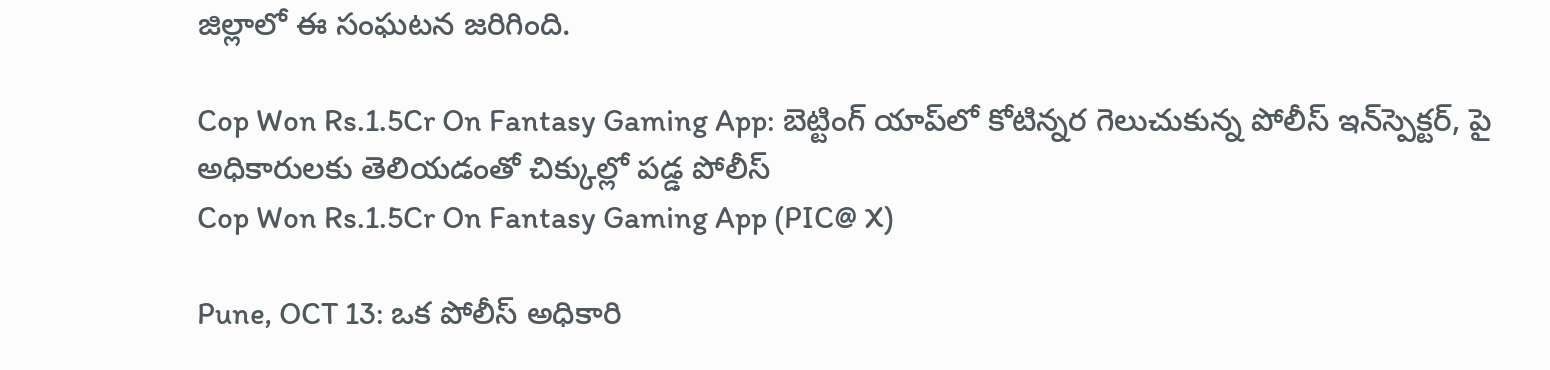జిల్లాలో ఈ సంఘటన జరిగింది.

Cop Won Rs.1.5Cr On Fantasy Gaming App: బెట్టింగ్‌ యాప్‌లో కోటిన్నర గెలుచుకున్న పోలీస్ ఇన్‌స్పెక్టర్, పై అధికారులకు తెలియడంతో చిక్కుల్లో పడ్డ పోలీస్
Cop Won Rs.1.5Cr On Fantasy Gaming App (PIC@ X)

Pune, OCT 13: ఒక పోలీస్‌ అధికారి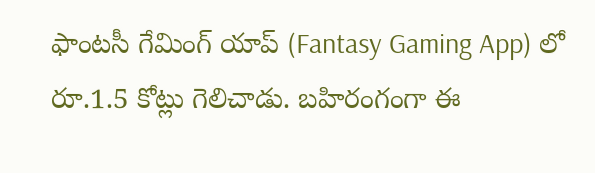ఫాంటసీ గేమింగ్ యాప్‌ (Fantasy Gaming App) లో రూ.1.5 కోట్లు గెలిచాడు. బహిరంగంగా ఈ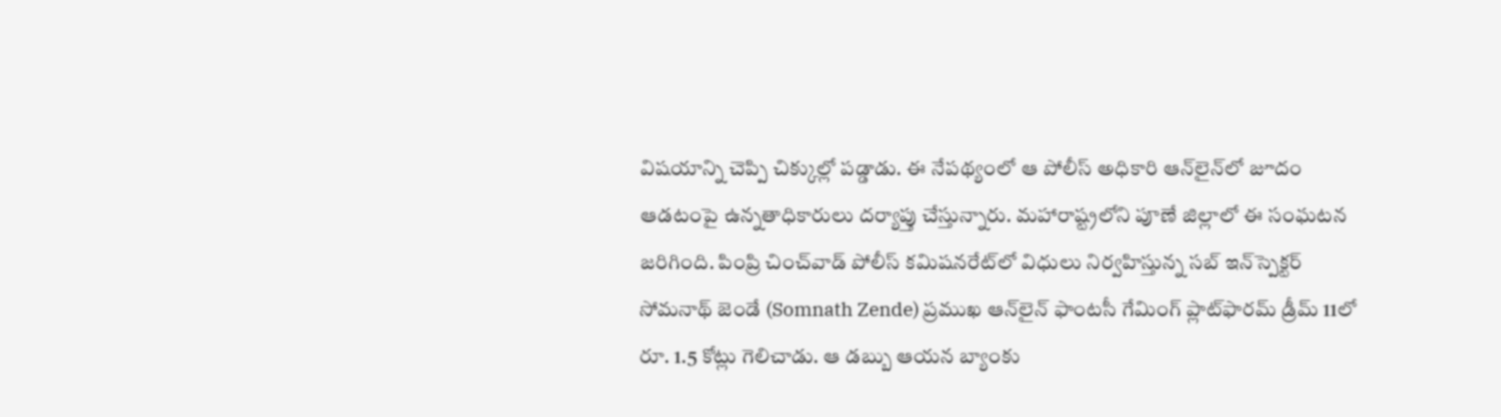విషయాన్ని చెప్పి చిక్కుల్లో పడ్డాడు. ఈ నేపథ్యంలో ఆ పోలీస్‌ అధికారి ఆన్‌లైన్‌లో జూదం ఆడటంపై ఉన్నతాధికారులు దర్యాప్తు చేస్తున్నారు. మహారాష్ట్రలోని పూణే జిల్లాలో ఈ సంఘటన జరిగింది. పింప్రి చించ్‌వాడ్ పోలీస్ కమిషనరేట్‌లో విధులు నిర్వహిస్తున్న సబ్ ఇన్‌స్పెక్టర్ సోమనాథ్ జెండే (Somnath Zende) ప్రముఖ ఆన్‌లైన్ ఫాంటసీ గేమింగ్ ప్లాట్‌ఫారమ్ డ్రీమ్‌ 11లో రూ. 1.5 కోట్లు గెలిచాడు. ఆ డబ్బు ఆయన బ్యాంకు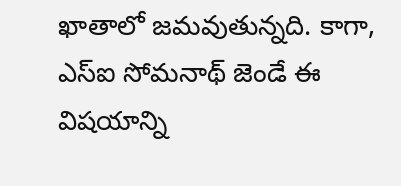ఖాతాలో జమవుతున్నది. కాగా, ఎస్‌ఐ సోమనాథ్ జెండే ఈ విషయాన్ని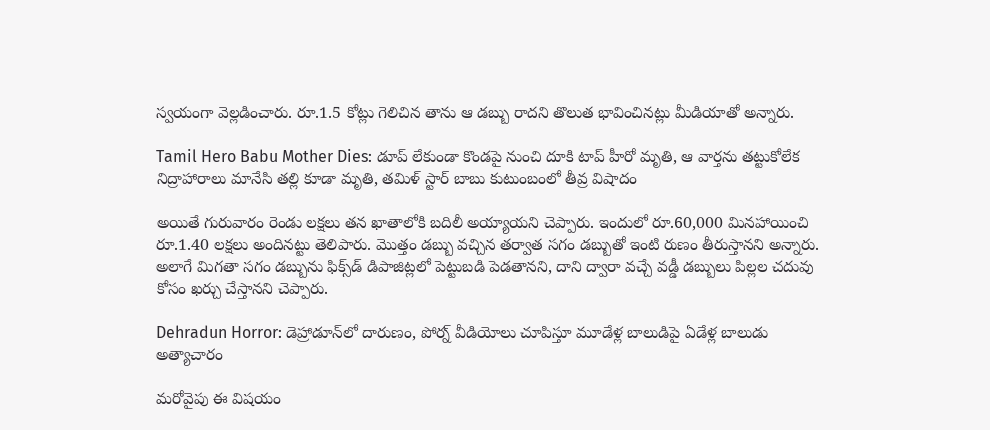స్వయంగా వెల్లడించారు. రూ.1.5 కోట్లు గెలిచిన తాను ఆ డబ్బు రాదని తొలుత భావించినట్లు మీడియాతో అన్నారు.

Tamil Hero Babu Mother Dies: డూప్ లేకుండా కొండపై నుంచి దూకి టాప్ హీరో మృతి, ఆ వార్తను తట్టుకోలేక నిద్రాహారాలు మానేసి తల్లి కూడా మృతి, తమిళ్ స్టార్ బాబు కుటుంబంలో తీవ్ర విషాదం

అయితే గురువారం రెండు లక్షలు తన ఖాతాలోకి బదిలీ అయ్యాయని చెప్పారు. ఇందులో రూ.60,000 మినహాయించి రూ.1.40 లక్షలు అందినట్టు తెలిపారు. మొత్తం డబ్బు వచ్చిన తర్వాత సగం డబ్బుతో ఇంటి రుణం తీరుస్తానని అన్నారు. అలాగే మిగతా సగం డబ్బును ఫిక్స్‌డ్ డిపాజిట్లలో పెట్టుబడి పెడతానని, దాని ద్వారా వచ్చే వడ్డీ డబ్బులు పిల్లల చదువు కోసం ఖర్చు చేస్తానని చెప్పారు.

Dehradun Horror: డెహ్రాడూన్‌లో దారుణం, పోర్న్ వీడియోలు చూపిస్తూ మూడేళ్ల బాలుడిపై ఏడేళ్ల బాలుడు అత్యాచారం

మరోవైపు ఈ విషయం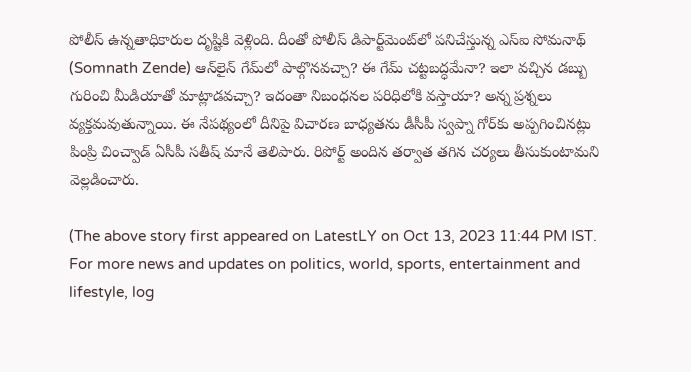పోలీస్‌ ఉన్నతాధికారుల దృష్టికి వెళ్లింది. దీంతో పోలీస్ డిపార్ట్‌మెంట్‌లో పనిచేస్తున్న ఎస్‌ఐ సోమనాథ్ (Somnath Zende) ఆన్‌లైన్ గేమ్‌లో పాల్గొనవచ్చా? ఈ గేమ్ చట్టబద్ధమేనా? ఇలా వచ్చిన డబ్బు గురించి మీడియాతో మాట్లాడవచ్చా? ఇదంతా నిబంధనల పరిధిలోకి వస్తాయా? అన్న ప్రశ్నలు వ్యక్తమవుతున్నాయి. ఈ నేపథ్యంలో దీనిపై విచారణ బాధ్యతను డీసీపీ స్వప్నా గోర్‌కు అప్పగించినట్లు పింప్రి చించ్వాడ్ ఏసీపీ సతీష్ మానే తెలిపారు. రిపోర్ట్‌ అందిన తర్వాత తగిన చర్యలు తీసుకుంటామని వెల్లడించారు.

(The above story first appeared on LatestLY on Oct 13, 2023 11:44 PM IST. For more news and updates on politics, world, sports, entertainment and lifestyle, log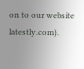on to our website latestly.com).